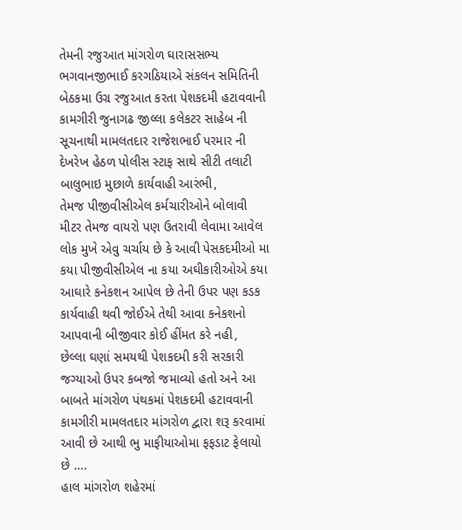તેમની રજુઆત માંગરોળ ઘારાસસભ્ય ભગવાનજીભાઈ કરગઠિયાએ સંકલન સમિતિની બેઠકમા ઉગ્ર રજુઆત કરતા પેશકદમી હટાવવાની કામગીરી જુનાગઢ જીલ્લા કલેકટર સાહેબ ની સૂચનાથી મામલતદાર રાજેશભાઈ પરમાર ની દેખરેખ હેઠળ પોલીસ સ્ટાફ સાથે સીટી તલાટી બાલુભાઇ મુછાળે કાર્યવાહી આરંભી,
તેમજ પીજીવીસીએલ કર્મચારીઓને બોલાવી મીટર તેમજ વાયરો પણ ઉતરાવી લેવામા આવેલ લોક મુખે એવુ ચર્ચાય છે કે આવી પેસકદમીઓ મા કયા પીજીવીસીએલ ના કયા અઘીકારીઓએ કયા આઘારે કનેકશન આપેલ છે તેની ઉપર પણ કડક કાર્યવાહી થવી જોઈએ તેથી આવા કનેકશનો આપવાની બીજીવાર કોઈ હીંમત કરે નહી,
છેલ્લા ઘણાં સમયથી પેશકદમી કરી સરકારી જગ્યાઓ ઉપર કબજો જમાવ્યો હતો અને આ બાબતે માંગરોળ પંથકમાં પેશકદમી હટાવવાની કામગીરી મામલતદાર માંગરોળ દ્વારા શરૂ કરવામાં આવી છે આથી ભુ માફીયાઓમા ફફડાટ ફેલાયો છે ….
હાલ માંગરોળ શહેરમાં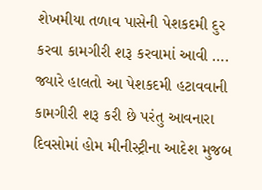શેખમીયા તળાવ પાસેની પેશકદમી દુર કરવા કામગીરી શરૂ કરવામાં આવી ….
જ્યારે હાલતો આ પેશકદમી હટાવવાની કામગીરી શરૂ કરી છે પરંતુ આવનારા દિવસોમાં હોમ મીનીસ્ટ્રીના આદેશ મુજબ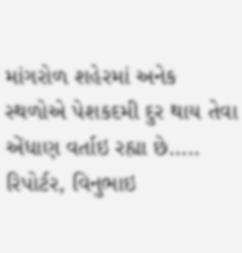માંગરોળ શહેરમાં અનેક સ્થળોએ પેશકદમી દુર થાય તેવા એંધાણ વર્તાઇ રહ્યા છે…..
રિપોર્ટર, વિનુભાઇ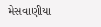મેસવાણીયા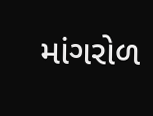માંગરોળ